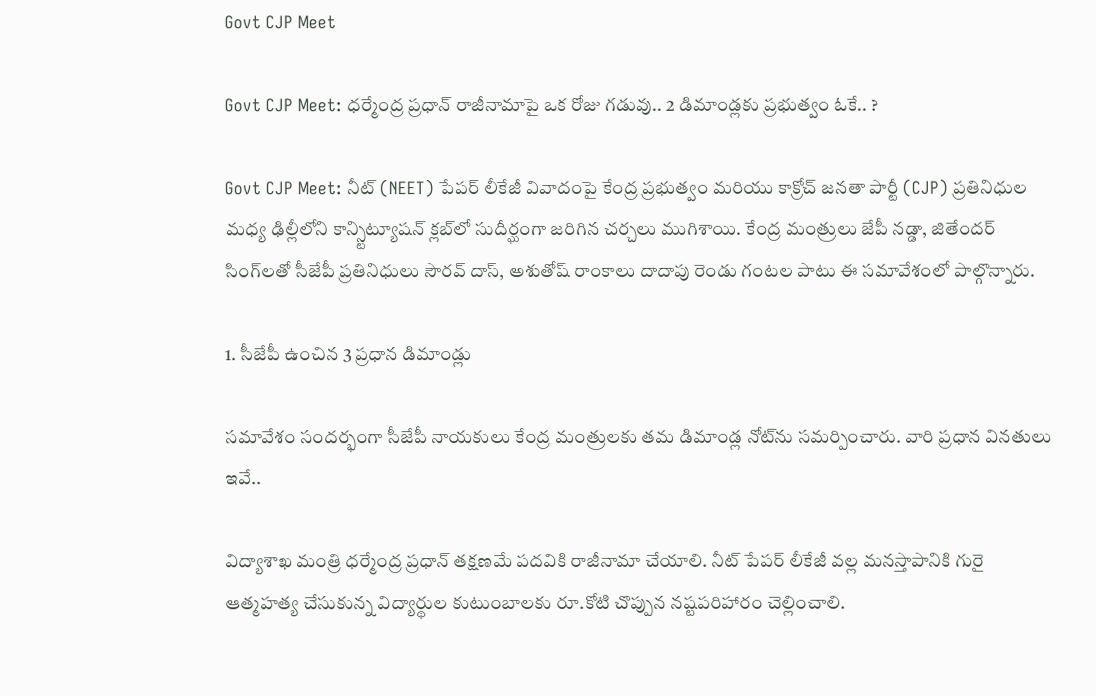Govt CJP Meet

Govt CJP Meet: ధర్మేంద్ర ప్రధాన్ రాజీనామాపై ఒక రోజు గడువు.. 2 డిమాండ్లకు ప్రభుత్వం ఓకే.. ?

Govt CJP Meet: నీట్ (NEET) పేపర్ లీకేజీ వివాదంపై కేంద్ర ప్రభుత్వం మరియు కాక్రోచ్ జనతా పార్టీ (CJP) ప్రతినిధుల మధ్య ఢిల్లీలోని కాన్స్టిట్యూషన్ క్లబ్‌లో సుదీర్ఘంగా జరిగిన చర్చలు ముగిశాయి. కేంద్ర మంత్రులు జేపీ నడ్డా, జితేందర్ సింగ్‌లతో సీజేపీ ప్రతినిధులు సౌరవ్ దాస్, అశుతోష్ రాంకాలు దాదాపు రెండు గంటల పాటు ఈ సమావేశంలో పాల్గొన్నారు.

1. సీజేపీ ఉంచిన 3 ప్రధాన డిమాండ్లు

సమావేశం సందర్భంగా సీజేపీ నాయకులు కేంద్ర మంత్రులకు తమ డిమాండ్ల నోట్‌ను సమర్పించారు. వారి ప్రధాన వినతులు ఇవే..

విద్యాశాఖ మంత్రి ధర్మేంద్ర ప్రధాన్ తక్షణమే పదవికి రాజీనామా చేయాలి. నీట్ పేపర్ లీకేజీ వల్ల మనస్తాపానికి గురై ఆత్మహత్య చేసుకున్న విద్యార్థుల కుటుంబాలకు రూ.కోటి చొప్పున నష్టపరిహారం చెల్లించాలి.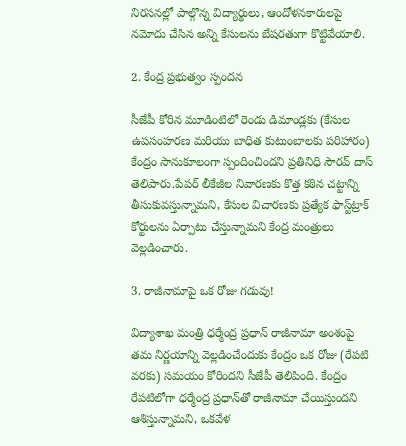నిరసనల్లో పాల్గొన్న విద్యార్థులు, ఆందోళనకారులపై నమోదు చేసిన అన్ని కేసులను బేషరతుగా కొట్టివేయాలి.

2. కేంద్ర ప్రభుత్వం స్పందన

సీజేపీ కోరిన మూడింటిలో రెండు డిమాండ్లకు (కేసుల ఉపసంహరణ మరియు బాధిత కుటుంబాలకు పరిహారం) కేంద్రం సానుకూలంగా స్పందించిందని ప్రతినిధి సౌరవ్ దాస్ తెలిపారు.పేపర్ లీకేజీల నివారణకు కొత్త కఠిన చట్టాన్ని తీసుకువస్తున్నామని, కేసుల విచారణకు ప్రత్యేక ఫాస్ట్‌ట్రాక్ కోర్టులను ఏర్పాటు చేస్తున్నామని కేంద్ర మంత్రులు వెల్లడించారు.

3. రాజీనామాపై ఒక రోజు గడువు!

విద్యాశాఖ మంత్రి ధర్మేంద్ర ప్రధాన్ రాజీనామా అంశంపై తమ నిర్ణయాన్ని వెల్లడించేందుకు కేంద్రం ఒక రోజు (రేపటి వరకు) సమయం కోరిందని సీజేపీ తెలిపింది. కేంద్రం రేపటిలోగా ధర్మేంద్ర ప్రధాన్‌తో రాజీనామా చేయిస్తుందని ఆశిస్తున్నామని, ఒకవేళ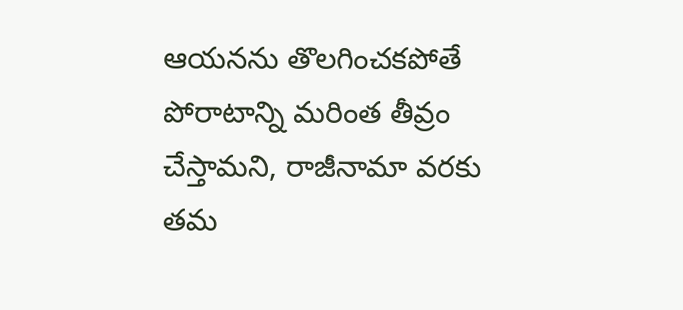ఆయనను తొలగించకపోతే పోరాటాన్ని మరింత తీవ్రం చేస్తామని, రాజీనామా వరకు తమ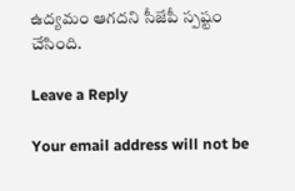ఉద్యమం ఆగదని సీజేపీ స్పష్టం చేసింది.

Leave a Reply

Your email address will not be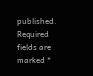published. Required fields are marked *